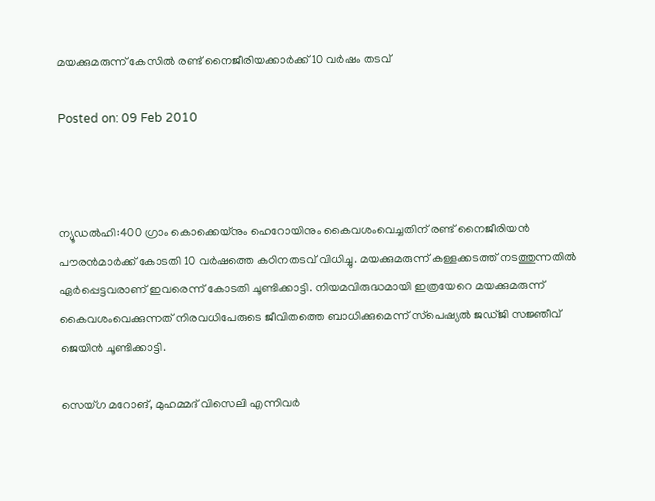മയക്കുമരുന്ന് കേസില്‍ രണ്ട് നൈജീരിയക്കാര്‍ക്ക് 10 വര്‍ഷം തടവ്‌

Posted on: 09 Feb 2010



ന്യൂഡല്‍ഹി:400 ഗ്രാം കൊക്കെയ്‌നും ഹെറോയിനും കൈവശംവെച്ചതിന് രണ്ട് നൈജീരിയന്‍ പൗരന്‍മാര്‍ക്ക് കോടതി 10 വര്‍ഷത്തെ കഠിനതടവ് വിധിച്ചു. മയക്കുമരുന്ന് കള്ളക്കടത്ത് നടത്തുന്നതില്‍ ഏര്‍പ്പെട്ടവരാണ് ഇവരെന്ന് കോടതി ചൂണ്ടിക്കാട്ടി. നിയമവിരുദ്ധമായി ഇത്രയേറെ മയക്കുമരുന്ന് കൈവശംവെക്കുന്നത് നിരവധിപേരുടെ ജീവിതത്തെ ബാധിക്കുമെന്ന് സ്‌പെഷ്യല്‍ ജഡ്ജി സജ്ഞീവ് ജെയിന്‍ ചൂണ്ടിക്കാട്ടി.

സെയ്ഗ മറോങ്, മുഹമ്മദ് വിസെലി എന്നിവര്‍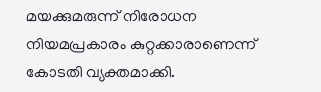മയക്കുമരുന്ന് നിരോധന നിയമപ്രകാരം കുറ്റക്കാരാണെന്ന് കോടതി വ്യക്തമാക്കി.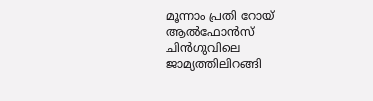മൂന്നാം പ്രതി റോയ് ആല്‍ഫോന്‍സ് ചിന്‍ഗുവിലെ ജാമ്യത്തിലിറങ്ങി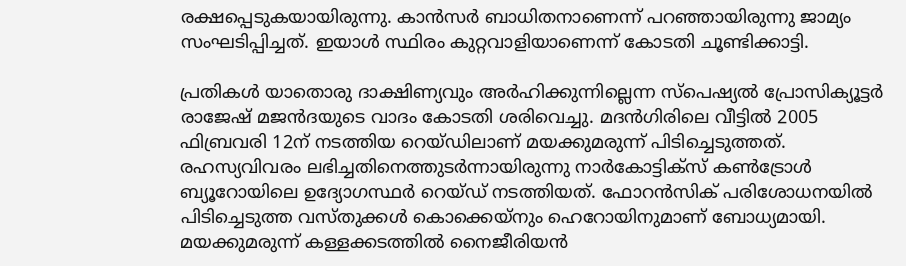രക്ഷപ്പെടുകയായിരുന്നു. കാന്‍സര്‍ ബാധിതനാണെന്ന് പറഞ്ഞായിരുന്നു ജാമ്യം സംഘടിപ്പിച്ചത്. ഇയാള്‍ സ്ഥിരം കുറ്റവാളിയാണെന്ന് കോടതി ചൂണ്ടിക്കാട്ടി.

പ്രതികള്‍ യാതൊരു ദാക്ഷിണ്യവും അര്‍ഹിക്കുന്നില്ലെന്ന സ്‌പെഷ്യല്‍ പ്രോസിക്യൂട്ടര്‍ രാജേഷ് മജന്‍ദയുടെ വാദം കോടതി ശരിവെച്ചു. മദന്‍ഗിരിലെ വീട്ടില്‍ 2005 ഫിബ്രവരി 12ന് നടത്തിയ റെയ്ഡിലാണ് മയക്കുമരുന്ന് പിടിച്ചെടുത്തത്. രഹസ്യവിവരം ലഭിച്ചതിനെത്തുടര്‍ന്നായിരുന്നു നാര്‍കോട്ടിക്‌സ് കണ്‍ട്രോള്‍ ബ്യൂറോയിലെ ഉദ്യോഗസ്ഥര്‍ റെയ്ഡ് നടത്തിയത്. ഫോറന്‍സിക് പരിശോധനയില്‍ പിടിച്ചെടുത്ത വസ്തുക്കള്‍ കൊക്കെയ്‌നും ഹെറോയിനുമാണ് ബോധ്യമായി. മയക്കുമരുന്ന് കള്ളക്കടത്തില്‍ നൈജീരിയന്‍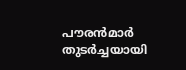പൗരന്‍മാര്‍ തുടര്‍ച്ചയായി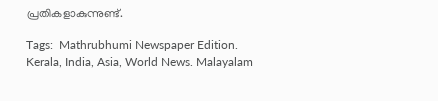പ്രതികളാകുന്നുണ്ട്.

Tags:  Mathrubhumi Newspaper Edition. Kerala, India, Asia, World News. Malayalam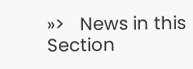»>   News in this Section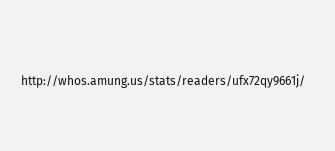http://whos.amung.us/stats/readers/ufx72qy9661j/